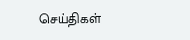செய்திகள்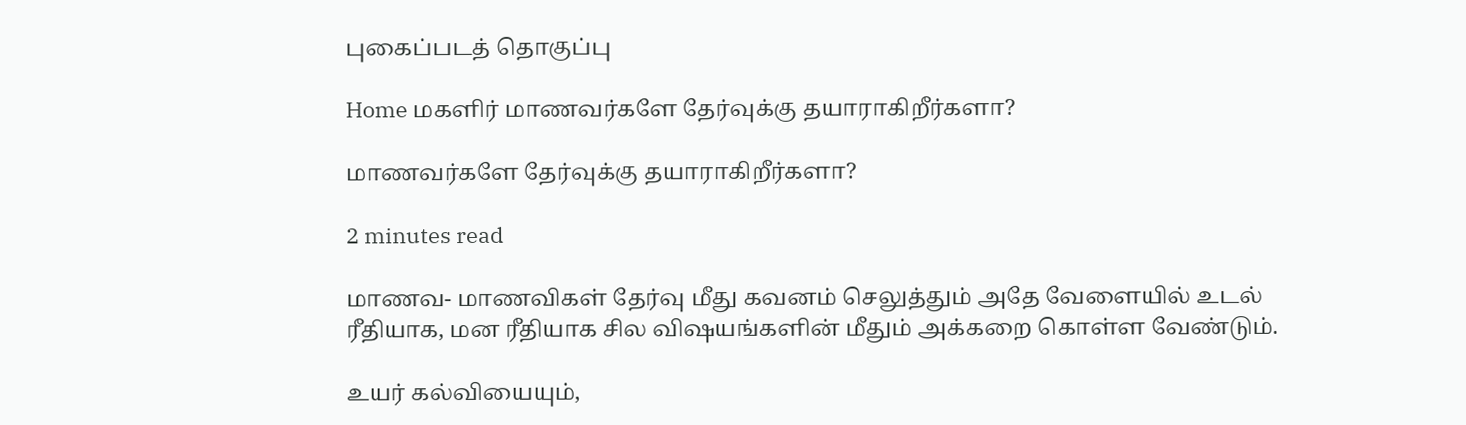புகைப்படத் தொகுப்பு

Home மகளிர் மாணவர்களே தேர்வுக்கு தயாராகிறீர்களா?

மாணவர்களே தேர்வுக்கு தயாராகிறீர்களா?

2 minutes read

மாணவ- மாணவிகள் தேர்வு மீது கவனம் செலுத்தும் அதே வேளையில் உடல் ரீதியாக, மன ரீதியாக சில விஷயங்களின் மீதும் அக்கறை கொள்ள வேண்டும்.

உயர் கல்வியையும்,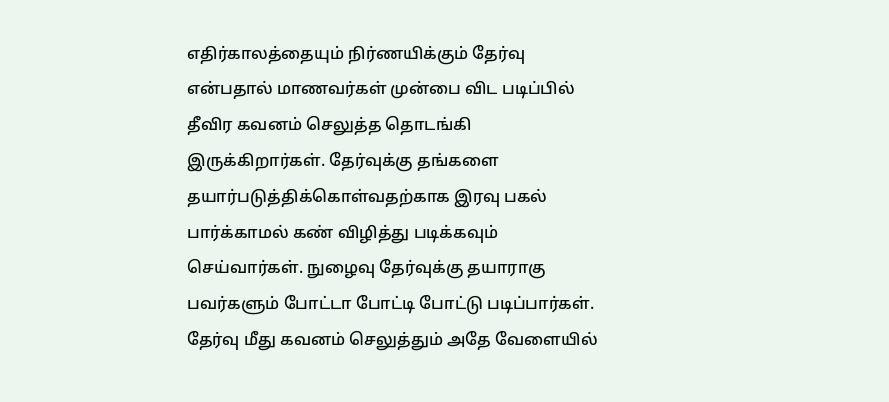எதிர்காலத்தையும் நிர்ணயிக்கும் தேர்வு என்பதால் மாணவர்கள் முன்பை விட படிப்பில் தீவிர கவனம் செலுத்த தொடங்கி இருக்கிறார்கள். தேர்வுக்கு தங்களை தயார்படுத்திக்கொள்வதற்காக இரவு பகல் பார்க்காமல் கண் விழித்து படிக்கவும் செய்வார்கள். நுழைவு தேர்வுக்கு தயாராகு பவர்களும் போட்டா போட்டி போட்டு படிப்பார்கள். தேர்வு மீது கவனம் செலுத்தும் அதே வேளையில்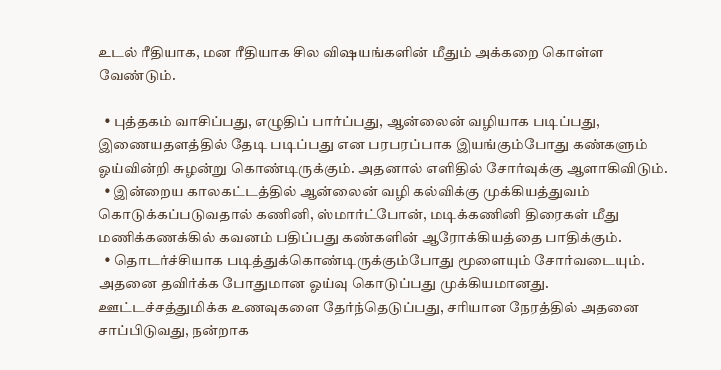உடல் ரீதியாக, மன ரீதியாக சில விஷயங்களின் மீதும் அக்கறை கொள்ள வேண்டும்.

  • புத்தகம் வாசிப்பது, எழுதிப் பார்ப்பது, ஆன்லைன் வழியாக படிப்பது, இணையதளத்தில் தேடி படிப்பது என பரபரப்பாக இயங்கும்போது கண்களும் ஓய்வின்றி சுழன்று கொண்டிருக்கும். அதனால் எளிதில் சோர்வுக்கு ஆளாகிவிடும்.
  • இன்றைய காலகட்டத்தில் ஆன்லைன் வழி கல்விக்கு முக்கியத்துவம் கொடுக்கப்படுவதால் கணினி, ஸ்மார்ட்போன், மடிக்கணினி திரைகள் மீது மணிக்கணக்கில் கவனம் பதிப்பது கண்களின் ஆரோக்கியத்தை பாதிக்கும்.
  • தொடர்ச்சியாக படித்துக்கொண்டிருக்கும்போது மூளையும் சோர்வடையும். அதனை தவிர்க்க போதுமான ஓய்வு கொடுப்பது முக்கியமானது. ஊட்டச்சத்துமிக்க உணவுகளை தேர்ந்தெடுப்பது, சரியான நேரத்தில் அதனை சாப்பிடுவது, நன்றாக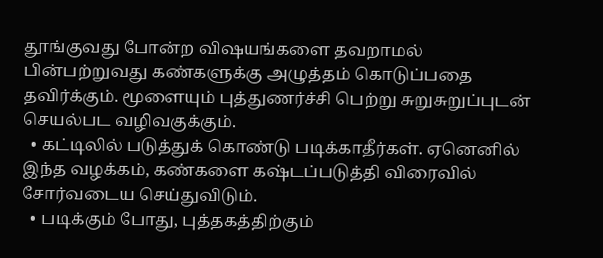தூங்குவது போன்ற விஷயங்களை தவறாமல் பின்பற்றுவது கண்களுக்கு அழுத்தம் கொடுப்பதை தவிர்க்கும். மூளையும் புத்துணர்ச்சி பெற்று சுறுசுறுப்புடன் செயல்பட வழிவகுக்கும்.
  • கட்டிலில் படுத்துக் கொண்டு படிக்காதீர்கள். ஏனெனில் இந்த வழக்கம், கண்களை கஷ்டப்படுத்தி விரைவில் சோர்வடைய செய்துவிடும்.
  • படிக்கும் போது, புத்தகத்திற்கும்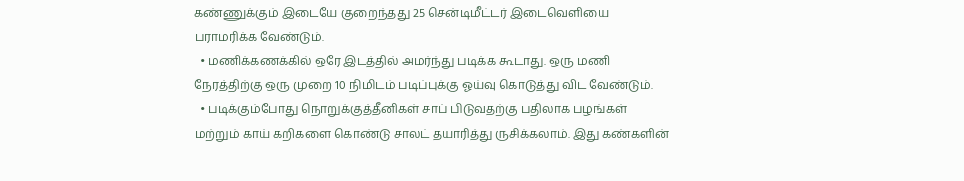கண்ணுக்கும் இடையே குறைந்தது 25 சென்டிமீட்டர் இடைவெளியை பராமரிக்க வேண்டும்.
  • மணிக்கணக்கில் ஒரே இடத்தில் அமர்ந்து படிக்க கூடாது. ஒரு மணி நேரத்திற்கு ஒரு முறை 10 நிமிடம் படிப்புக்கு ஓய்வு கொடுத்து விட வேண்டும்.
  • படிக்கும்போது நொறுக்குத்தீனிகள் சாப் பிடுவதற்கு பதிலாக பழங்கள் மற்றும் காய் கறிகளை கொண்டு சாலட் தயாரித்து ருசிக்கலாம். இது கண்களின்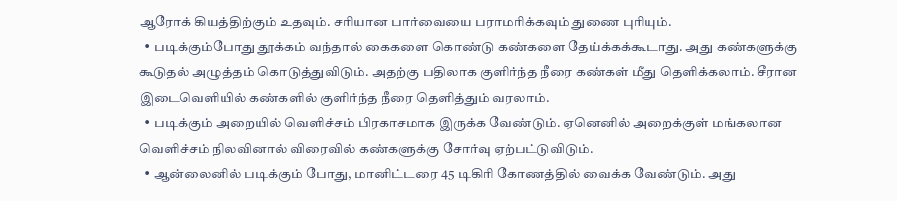ஆரோக் கியத்திற்கும் உதவும். சரியான பார்வையை பராமரிக்கவும் துணை புரியும்.
  • படிக்கும்போது தூக்கம் வந்தால் கைகளை கொண்டு கண்களை தேய்க்கக்கூடாது. அது கண்களுக்கு கூடுதல் அழுத்தம் கொடுத்துவிடும். அதற்கு பதிலாக குளிர்ந்த நீரை கண்கள் மீது தெளிக்கலாம். சீரான இடைவெளியில் கண்களில் குளிர்ந்த நீரை தெளித்தும் வரலாம்.
  • படிக்கும் அறையில் வெளிச்சம் பிரகாசமாக இருக்க வேண்டும். ஏனெனில் அறைக்குள் மங்கலான வெளிச்சம் நிலவினால் விரைவில் கண்களுக்கு சோர்வு ஏற்பட்டுவிடும்.
  • ஆன்லைனில் படிக்கும் போது, மானிட்டரை 45 டிகிரி கோணத்தில் வைக்க வேண்டும். அது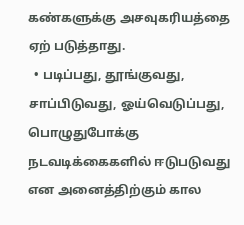கண்களுக்கு அசவுகரியத்தை ஏற் படுத்தாது.
  • படிப்பது, தூங்குவது, சாப்பிடுவது, ஓய்வெடுப்பது, பொழுதுபோக்கு நடவடிக்கைகளில் ஈடுபடுவது என அனைத்திற்கும் கால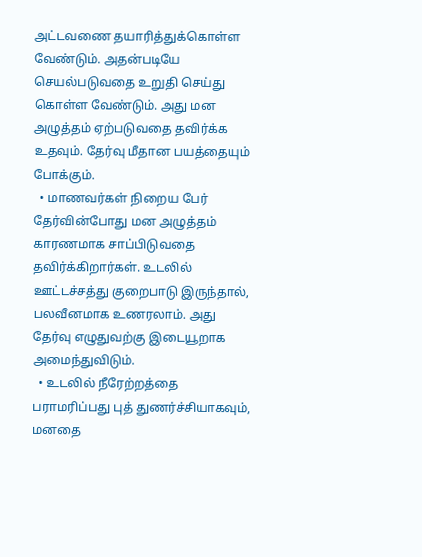அட்டவணை தயாரித்துக்கொள்ள வேண்டும். அதன்படியே செயல்படுவதை உறுதி செய்து கொள்ள வேண்டும். அது மன அழுத்தம் ஏற்படுவதை தவிர்க்க உதவும். தேர்வு மீதான பயத்தையும் போக்கும்.
  • மாணவர்கள் நிறைய பேர் தேர்வின்போது மன அழுத்தம் காரணமாக சாப்பிடுவதை தவிர்க்கிறார்கள். உடலில் ஊட்டச்சத்து குறைபாடு இருந்தால், பலவீனமாக உணரலாம். அது தேர்வு எழுதுவற்கு இடையூறாக அமைந்துவிடும்.
  • உடலில் நீரேற்றத்தை பராமரிப்பது புத் துணர்ச்சியாகவும், மனதை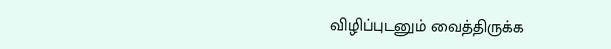விழிப்புடனும் வைத்திருக்க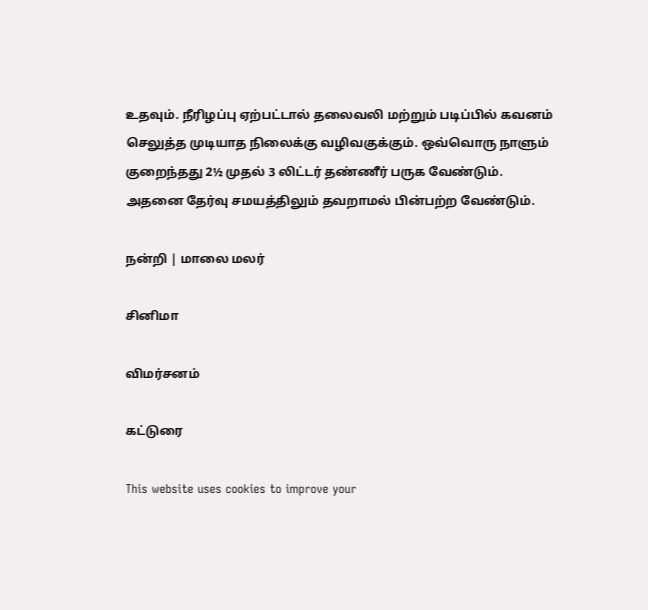உதவும். நீரிழப்பு ஏற்பட்டால் தலைவலி மற்றும் படிப்பில் கவனம் செலுத்த முடியாத நிலைக்கு வழிவகுக்கும். ஒவ்வொரு நாளும் குறைந்தது 2½ முதல் 3 லிட்டர் தண்ணீர் பருக வேண்டும். அதனை தேர்வு சமயத்திலும் தவறாமல் பின்பற்ற வேண்டும்.

நன்றி | மாலை மலர்

சினிமா

விமர்சனம்

கட்டுரை

This website uses cookies to improve your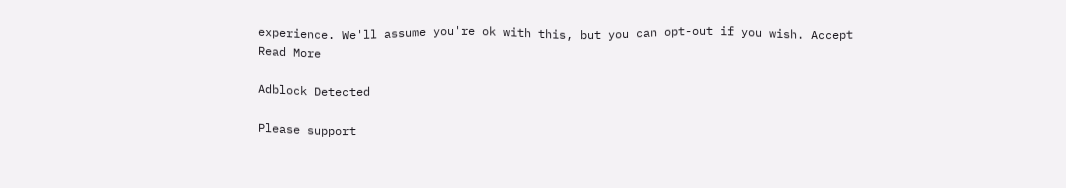experience. We'll assume you're ok with this, but you can opt-out if you wish. Accept Read More

Adblock Detected

Please support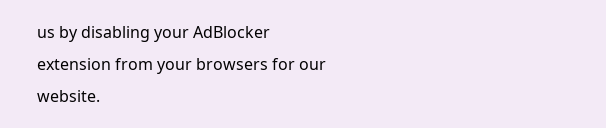us by disabling your AdBlocker extension from your browsers for our website.